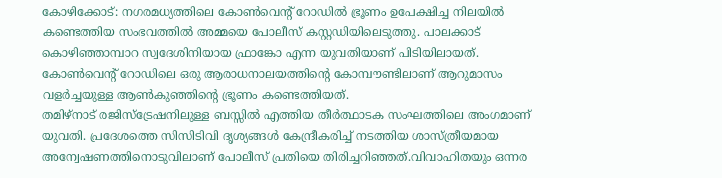കോഴിക്കോട്: നഗരമധ്യത്തിലെ കോൺവെന്റ് റോഡിൽ ഭ്രൂണം ഉപേക്ഷിച്ച നിലയിൽ കണ്ടെത്തിയ സംഭവത്തിൽ അമ്മയെ പോലീസ് കസ്റ്റഡിയിലെടുത്തു. പാലക്കാട് കൊഴിഞ്ഞാമ്പാറ സ്വദേശിനിയായ ഫ്രാങ്കോ എന്ന യുവതിയാണ് പിടിയിലായത്. കോൺവെന്റ് റോഡിലെ ഒരു ആരാധനാലയത്തിന്റെ കോമ്പൗണ്ടിലാണ് ആറുമാസം വളർച്ചയുള്ള ആൺകുഞ്ഞിന്റെ ഭ്രൂണം കണ്ടെത്തിയത്.
തമിഴ്നാട് രജിസ്ട്രേഷനിലുള്ള ബസ്സിൽ എത്തിയ തീർത്ഥാടക സംഘത്തിലെ അംഗമാണ് യുവതി. പ്രദേശത്തെ സിസിടിവി ദൃശ്യങ്ങൾ കേന്ദ്രീകരിച്ച് നടത്തിയ ശാസ്ത്രീയമായ അന്വേഷണത്തിനൊടുവിലാണ് പോലീസ് പ്രതിയെ തിരിച്ചറിഞ്ഞത്.വിവാഹിതയും ഒന്നര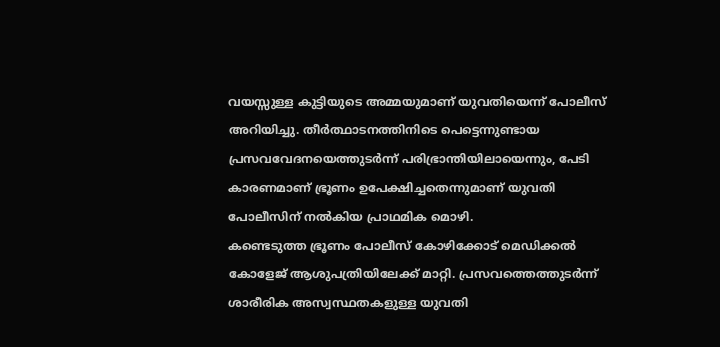വയസ്സുള്ള കുട്ടിയുടെ അമ്മയുമാണ് യുവതിയെന്ന് പോലീസ് അറിയിച്ചു. തീർത്ഥാടനത്തിനിടെ പെട്ടെന്നുണ്ടായ പ്രസവവേദനയെത്തുടർന്ന് പരിഭ്രാന്തിയിലായെന്നും, പേടി കാരണമാണ് ഭ്രൂണം ഉപേക്ഷിച്ചതെന്നുമാണ് യുവതി പോലീസിന് നൽകിയ പ്രാഥമിക മൊഴി.
കണ്ടെടുത്ത ഭ്രൂണം പോലീസ് കോഴിക്കോട് മെഡിക്കൽ കോളേജ് ആശുപത്രിയിലേക്ക് മാറ്റി. പ്രസവത്തെത്തുടർന്ന് ശാരീരിക അസ്വസ്ഥതകളുള്ള യുവതി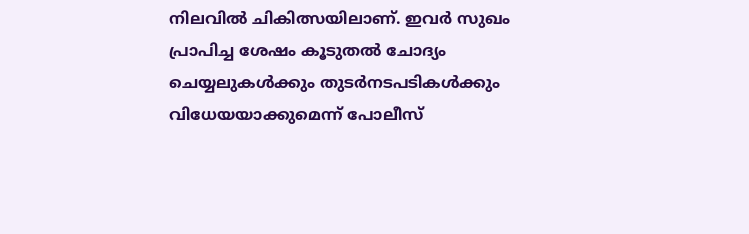നിലവിൽ ചികിത്സയിലാണ്. ഇവർ സുഖം പ്രാപിച്ച ശേഷം കൂടുതൽ ചോദ്യം ചെയ്യലുകൾക്കും തുടർനടപടികൾക്കും വിധേയയാക്കുമെന്ന് പോലീസ്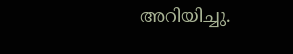അറിയിച്ചു.